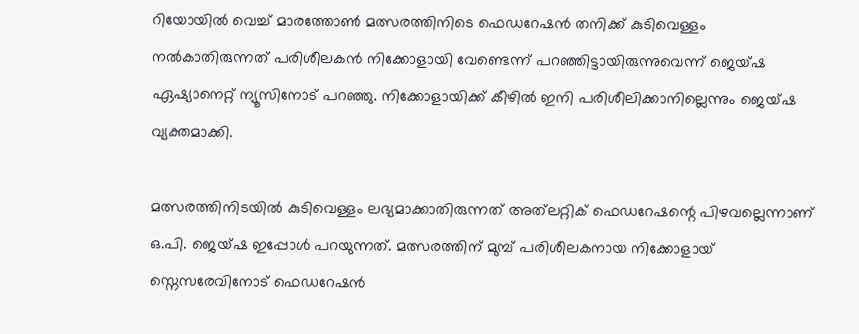റിയോയില്‍ വെച്ച് മാരത്തോണ്‍ മത്സരത്തിനിടെ ഫെഡറേഷന്‍ തനിക്ക് കുടിവെള്ളം നല്‍കാതിരുന്നത് പരിശീലകന്‍ നിക്കോളായി വേണ്ടെന്ന് പറഞ്ഞിട്ടായിരുന്നുവെന്ന് ജെയ്ഷ ഏഷ്യാനെറ്റ് ന്യൂസിനോട് പറ‍ഞ്ഞു. നിക്കോളായിക്ക് കീഴില്‍ ഇനി പരിശീലിക്കാനില്ലെന്നും ജെയ്ഷ വ്യക്തമാക്കി.

മത്സരത്തിനിടയില്‍ കുടിവെള്ളം ലഭ്യമാക്കാതിരുന്നത് അത്‍ലറ്റിക് ഫെഡറേഷന്റെ പിഴവല്ലെന്നാണ് ഒ.പി. ജെയ്ഷ ഇപ്പോള്‍ പറയുന്നത്. മത്സരത്തിന് മുമ്പ് പരിശീലകനായ നിക്കോളായ് സ്നെസരേവിനോട് ഫെഡറേഷന്‍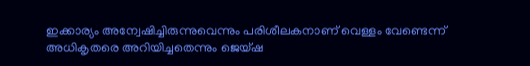ഇക്കാര്യം അന്വേഷിച്ചിരുന്നുവെന്നും പരിശീലകനാണ് വെള്ളം വേണ്ടെന്ന് അധികൃതരെ അറിയിച്ചതെന്നും ജെയ്ഷ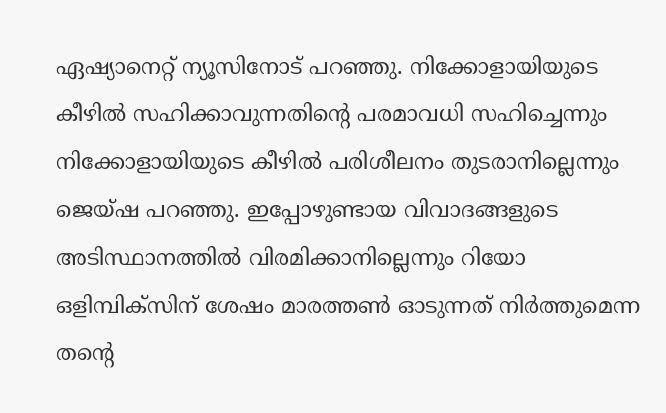ഏഷ്യാനെറ്റ് ന്യൂസിനോട് പറഞ്ഞു. നിക്കോളായിയുടെ കീഴില്‍ സഹിക്കാവുന്നതിന്റെ പരമാവധി സഹിച്ചെന്നും നിക്കോളായിയുടെ കീഴില്‍ പരിശീലനം തുടരാനില്ലെന്നും ജെയ്ഷ പറഞ്ഞു. ഇപ്പോഴുണ്ടായ വിവാദങ്ങളുടെ അടിസ്ഥാനത്തില്‍ വിരമിക്കാനില്ലെന്നും റിയോ ഒളിമ്പിക്‌സിന് ശേഷം മാരത്തണ്‍ ഓടുന്നത് നി‍ര്‍ത്തുമെന്ന തന്റെ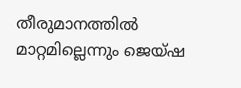തീരുമാനത്തില്‍ മാറ്റമില്ലെന്നും ജെയ്ഷ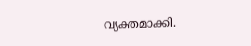വ്യക്തമാക്കി.